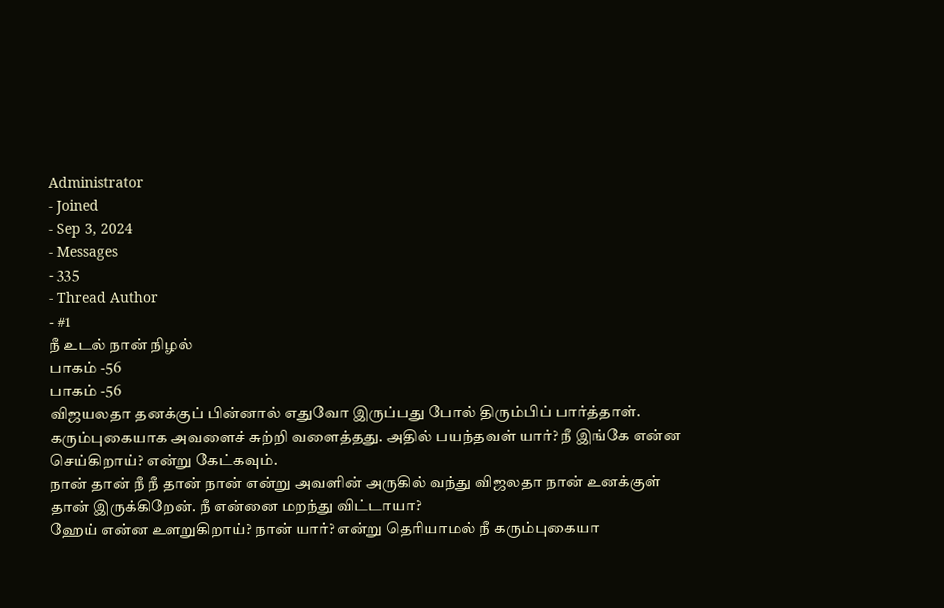Administrator
- Joined
- Sep 3, 2024
- Messages
- 335
- Thread Author
- #1
நீ உடல் நான் நிழல்
பாகம் -56
பாகம் -56
விஜயலதா தனக்குப் பின்னால் எதுவோ இருப்பது போல் திரும்பிப் பார்த்தாள். கரும்புகையாக அவளைச் சுற்றி வளைத்தது. அதில் பயந்தவள் யார்? நீ இங்கே என்ன செய்கிறாய்? என்று கேட்கவும்.
நான் தான் நீ நீ தான் நான் என்று அவளின் அருகில் வந்து விஜலதா நான் உனக்குள் தான் இருக்கிறேன். நீ என்னை மறந்து விட்டாயா?
ஹேய் என்ன உளறுகிறாய்? நான் யார்? என்று தெரியாமல் நீ கரும்புகையா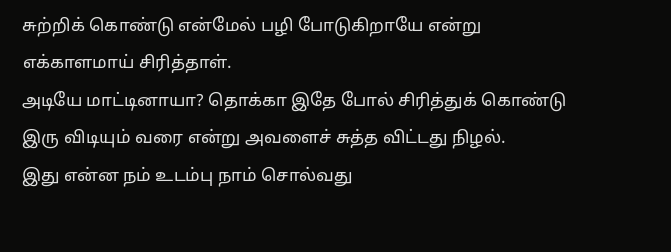சுற்றிக் கொண்டு என்மேல் பழி போடுகிறாயே என்று எக்காளமாய் சிரித்தாள்.
அடியே மாட்டினாயா? தொக்கா இதே போல் சிரித்துக் கொண்டு இரு விடியும் வரை என்று அவளைச் சுத்த விட்டது நிழல்.
இது என்ன நம் உடம்பு நாம் சொல்வது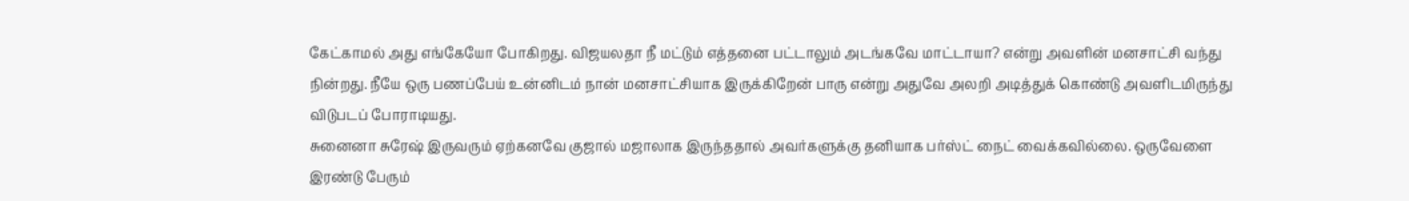கேட்காமல் அது எங்கேயோ போகிறது. விஜயலதா நீ மட்டும் எத்தனை பட்டாலும் அடங்கவே மாட்டாயா? என்று அவளின் மனசாட்சி வந்து நின்றது. நீயே ஒரு பணப்பேய் உன்னிடம் நான் மனசாட்சியாக இருக்கிறேன் பாரு என்று அதுவே அலறி அடித்துக் கொண்டு அவளிடமிருந்து விடுபடப் போராடியது.
சுனைனா சுரேஷ் இருவரும் ஏற்கனவே குஜால் மஜாலாக இருந்ததால் அவர்களுக்கு தனியாக பர்ஸ்ட் நைட் வைக்கவில்லை. ஒருவேளை இரண்டு பேரும்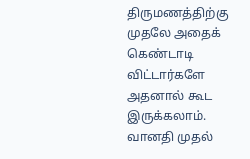திருமணத்திற்கு முதலே அதைக் கெண்டாடி விட்டார்களே அதனால் கூட இருக்கலாம்.
வானதி முதல்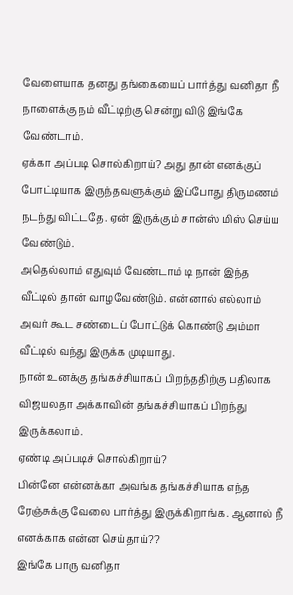வேளையாக தனது தங்கையைப் பார்த்து வனிதா நீ நாளைக்கு நம் வீட்டிற்கு சென்று விடு இங்கே வேண்டாம்.
ஏக்கா அப்படி சொல்கிறாய்? அது தான் எனக்குப் போட்டியாக இருந்தவளுக்கும் இப்போது திருமணம் நடந்து விட்டதே. ஏன் இருக்கும் சான்ஸ் மிஸ் செய்ய வேண்டும்.
அதெல்லாம் எதுவும் வேண்டாம் டி நான் இந்த வீட்டில் தான் வாழவேண்டும். என்னால் எல்லாம் அவர் கூட சண்டைப் போட்டுக் கொண்டு அம்மா வீட்டில் வந்து இருக்க முடியாது.
நான் உனக்கு தங்கச்சியாகப் பிறந்ததிற்கு பதிலாக விஜயலதா அக்காவின் தங்கச்சியாகப் பிறந்து இருக்கலாம்.
ஏண்டி அப்படிச் சொல்கிறாய்?
பின்னே என்னக்கா அவங்க தங்கச்சியாக எந்த ரேஞ்சுக்கு வேலை பார்த்து இருக்கிறாங்க. ஆனால் நீ எனக்காக என்ன செய்தாய்??
இங்கே பாரு வனிதா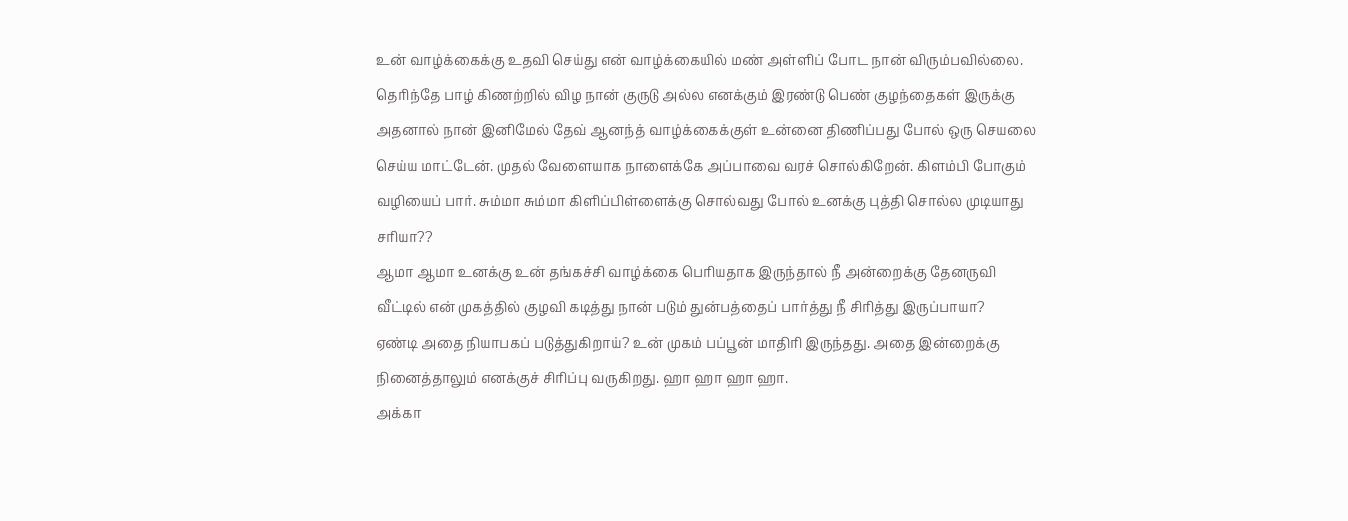உன் வாழ்க்கைக்கு உதவி செய்து என் வாழ்க்கையில் மண் அள்ளிப் போட நான் விரும்பவில்லை. தெரிந்தே பாழ் கிணற்றில் விழ நான் குருடு அல்ல எனக்கும் இரண்டு பெண் குழந்தைகள் இருக்கு அதனால் நான் இனிமேல் தேவ் ஆனந்த் வாழ்க்கைக்குள் உன்னை திணிப்பது போல் ஒரு செயலை செய்ய மாட்டேன். முதல் வேளையாக நாளைக்கே அப்பாவை வரச் சொல்கிறேன். கிளம்பி போகும் வழியைப் பார். சும்மா சும்மா கிளிப்பிள்ளைக்கு சொல்வது போல் உனக்கு புத்தி சொல்ல முடியாது சரியா??
ஆமா ஆமா உனக்கு உன் தங்கச்சி வாழ்க்கை பெரியதாக இருந்தால் நீ அன்றைக்கு தேனருவி வீட்டில் என் முகத்தில் குழவி கடித்து நான் படும் துன்பத்தைப் பார்த்து நீ சிரித்து இருப்பாயா?
ஏண்டி அதை நியாபகப் படுத்துகிறாய்? உன் முகம் பப்பூன் மாதிரி இருந்தது. அதை இன்றைக்கு நினைத்தாலும் எனக்குச் சிரிப்பு வருகிறது. ஹா ஹா ஹா ஹா.
அக்கா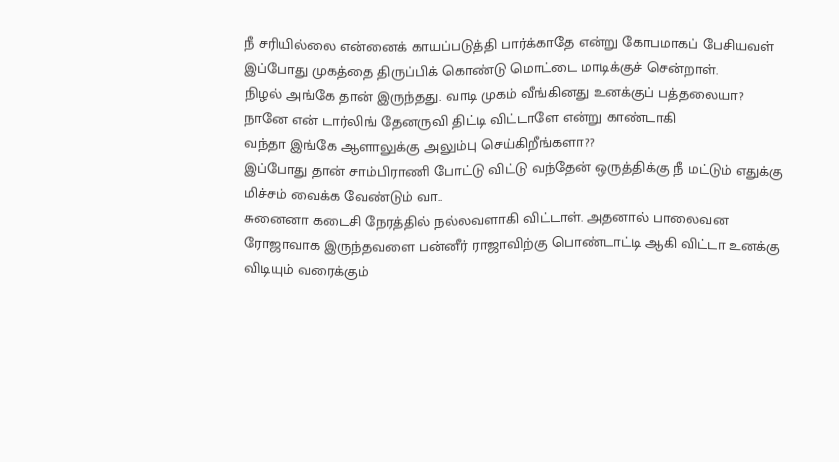நீ சரியில்லை என்னைக் காயப்படுத்தி பார்க்காதே என்று கோபமாகப் பேசியவள் இப்போது முகத்தை திருப்பிக் கொண்டு மொட்டை மாடிக்குச் சென்றாள்.
நிழல் அங்கே தான் இருந்தது. வாடி முகம் வீங்கினது உனக்குப் பத்தலையா?
நானே என் டார்லிங் தேனருவி திட்டி விட்டாளே என்று காண்டாகி
வந்தா இங்கே ஆளாலுக்கு அலும்பு செய்கிறீங்களா??
இப்போது தான் சாம்பிராணி போட்டு விட்டு வந்தேன் ஒருத்திக்கு நீ மட்டும் எதுக்கு மிச்சம் வைக்க வேண்டும் வா..
சுனைனா கடைசி நேரத்தில் நல்லவளாகி விட்டாள். அதனால் பாலைவன ரோஜாவாக இருந்தவளை பன்னீர் ராஜாவிற்கு பொண்டாட்டி ஆகி விட்டா உனக்கு விடியும் வரைக்கும்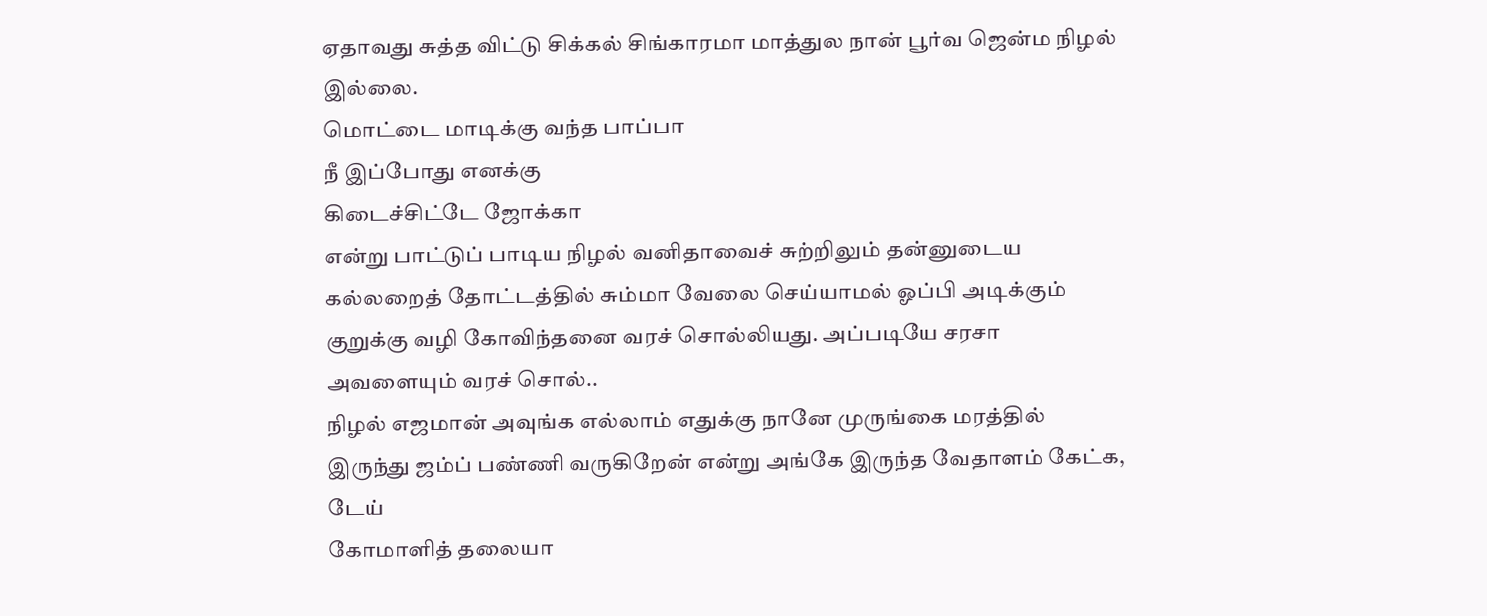ஏதாவது சுத்த விட்டு சிக்கல் சிங்காரமா மாத்துல நான் பூர்வ ஜென்ம நிழல் இல்லை.
மொட்டை மாடிக்கு வந்த பாப்பா
நீ இப்போது எனக்கு
கிடைச்சிட்டே ஜோக்கா
என்று பாட்டுப் பாடிய நிழல் வனிதாவைச் சுற்றிலும் தன்னுடைய கல்லறைத் தோட்டத்தில் சும்மா வேலை செய்யாமல் ஓப்பி அடிக்கும் குறுக்கு வழி கோவிந்தனை வரச் சொல்லியது. அப்படியே சரசா அவளையும் வரச் சொல்..
நிழல் எஜமான் அவுங்க எல்லாம் எதுக்கு நானே முருங்கை மரத்தில் இருந்து ஜம்ப் பண்ணி வருகிறேன் என்று அங்கே இருந்த வேதாளம் கேட்க, டேய்
கோமாளித் தலையா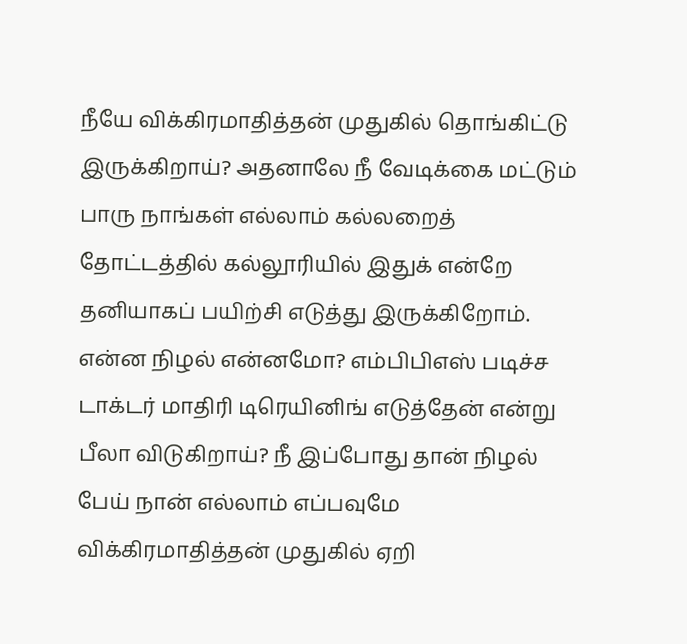நீயே விக்கிரமாதித்தன் முதுகில் தொங்கிட்டு இருக்கிறாய்? அதனாலே நீ வேடிக்கை மட்டும் பாரு நாங்கள் எல்லாம் கல்லறைத் தோட்டத்தில் கல்லூரியில் இதுக் என்றே தனியாகப் பயிற்சி எடுத்து இருக்கிறோம்.
என்ன நிழல் என்னமோ? எம்பிபிஎஸ் படிச்ச டாக்டர் மாதிரி டிரெயினிங் எடுத்தேன் என்று பீலா விடுகிறாய்? நீ இப்போது தான் நிழல் பேய் நான் எல்லாம் எப்பவுமே விக்கிரமாதித்தன் முதுகில் ஏறி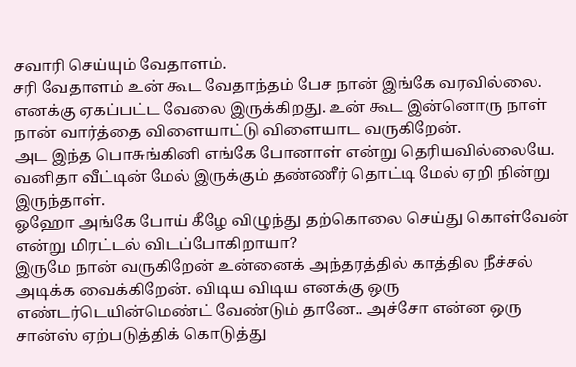சவாரி செய்யும் வேதாளம்.
சரி வேதாளம் உன் கூட வேதாந்தம் பேச நான் இங்கே வரவில்லை. எனக்கு ஏகப்பட்ட வேலை இருக்கிறது. உன் கூட இன்னொரு நாள் நான் வார்த்தை விளையாட்டு விளையாட வருகிறேன்.
அட இந்த பொசுங்கினி எங்கே போனாள் என்று தெரியவில்லையே.
வனிதா வீட்டின் மேல் இருக்கும் தண்ணீர் தொட்டி மேல் ஏறி நின்று இருந்தாள்.
ஓஹோ அங்கே போய் கீழே விழுந்து தற்கொலை செய்து கொள்வேன் என்று மிரட்டல் விடப்போகிறாயா?
இருமே நான் வருகிறேன் உன்னைக் அந்தரத்தில் காத்தில நீச்சல் அடிக்க வைக்கிறேன். விடிய விடிய எனக்கு ஒரு எண்டர்டெயின்மெண்ட் வேண்டும் தானே.. அச்சோ என்ன ஒரு சான்ஸ் ஏற்படுத்திக் கொடுத்து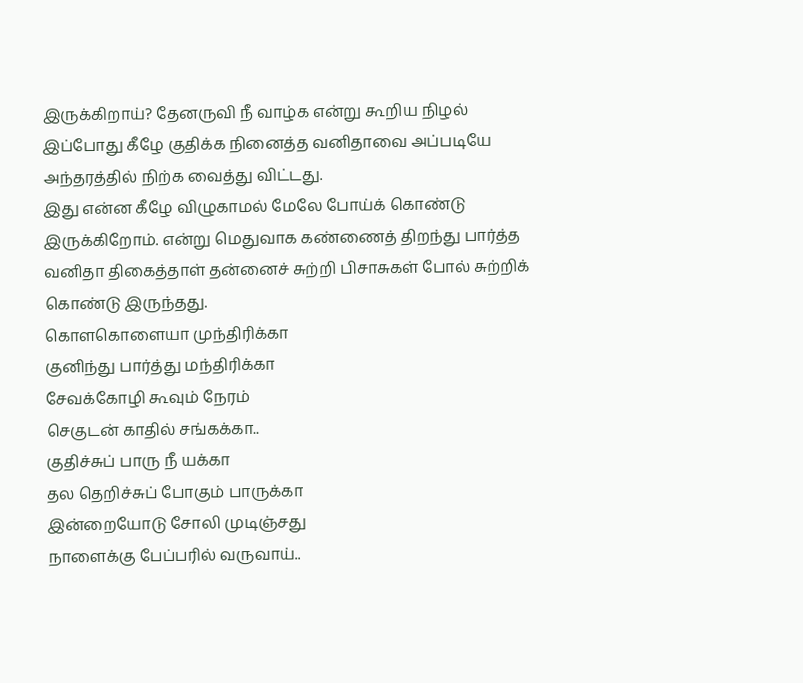இருக்கிறாய்? தேனருவி நீ வாழ்க என்று கூறிய நிழல் இப்போது கீழே குதிக்க நினைத்த வனிதாவை அப்படியே அந்தரத்தில் நிற்க வைத்து விட்டது.
இது என்ன கீழே விழுகாமல் மேலே போய்க் கொண்டு இருக்கிறோம். என்று மெதுவாக கண்ணைத் திறந்து பார்த்த வனிதா திகைத்தாள் தன்னைச் சுற்றி பிசாசுகள் போல் சுற்றிக் கொண்டு இருந்தது.
கொளகொளையா முந்திரிக்கா
குனிந்து பார்த்து மந்திரிக்கா
சேவக்கோழி கூவும் நேரம்
செகுடன் காதில் சங்கக்கா..
குதிச்சுப் பாரு நீ யக்கா
தல தெறிச்சுப் போகும் பாருக்கா
இன்றையோடு சோலி முடிஞ்சது
நாளைக்கு பேப்பரில் வருவாய்..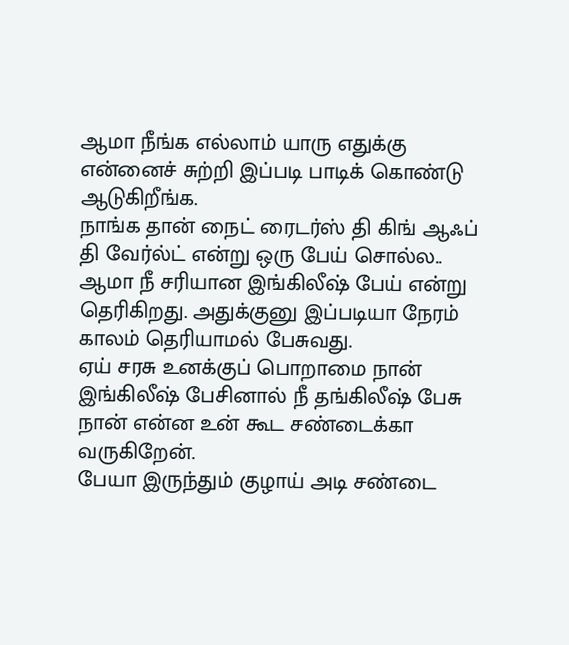ஆமா நீங்க எல்லாம் யாரு எதுக்கு என்னைச் சுற்றி இப்படி பாடிக் கொண்டு ஆடுகிறீங்க.
நாங்க தான் நைட் ரைடர்ஸ் தி கிங் ஆஃப் தி வேர்ல்ட் என்று ஒரு பேய் சொல்ல.. ஆமா நீ சரியான இங்கிலீஷ் பேய் என்று தெரிகிறது. அதுக்குனு இப்படியா நேரம் காலம் தெரியாமல் பேசுவது.
ஏய் சரசு உனக்குப் பொறாமை நான் இங்கிலீஷ் பேசினால் நீ தங்கிலீஷ் பேசு நான் என்ன உன் கூட சண்டைக்கா வருகிறேன்.
பேயா இருந்தும் குழாய் அடி சண்டை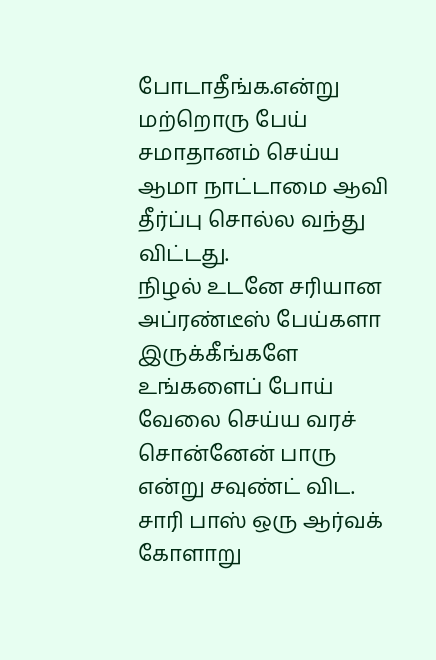போடாதீங்க.என்று மற்றொரு பேய் சமாதானம் செய்ய ஆமா நாட்டாமை ஆவி தீர்ப்பு சொல்ல வந்து விட்டது.
நிழல் உடனே சரியான அப்ரண்டீஸ் பேய்களா இருக்கீங்களே உங்களைப் போய் வேலை செய்ய வரச் சொன்னேன் பாரு என்று சவுண்ட் விட.
சாரி பாஸ் ஒரு ஆர்வக் கோளாறு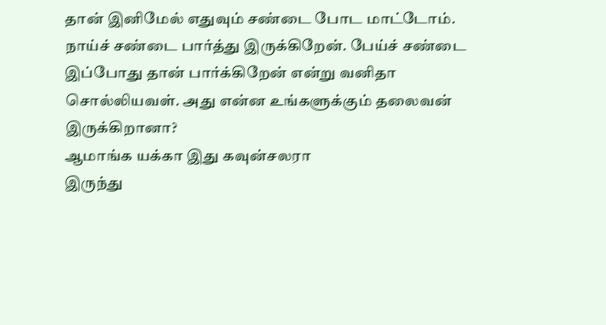தான் இனிமேல் எதுவும் சண்டை போட மாட்டோம்.
நாய்ச் சண்டை பார்த்து இருக்கிறேன். பேய்ச் சண்டை இப்போது தான் பார்க்கிறேன் என்று வனிதா சொல்லியவள். அது என்ன உங்களுக்கும் தலைவன் இருக்கிறானா?
ஆமாங்க யக்கா இது கவுன்சலரா
இருந்து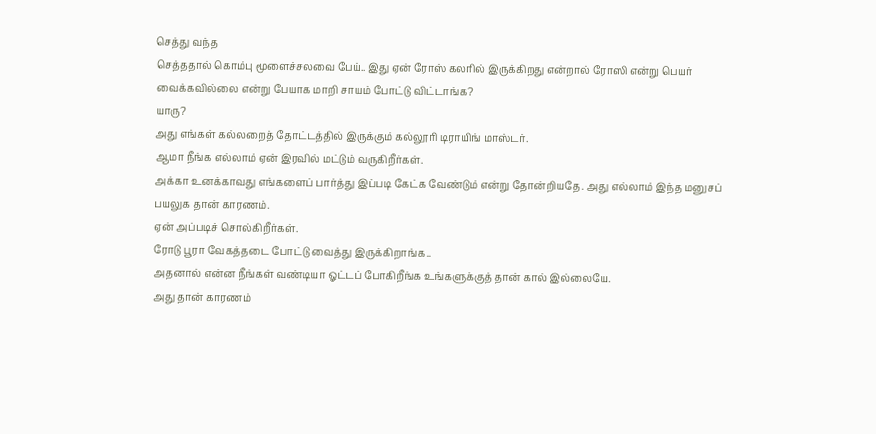செத்து வந்த
செத்ததால் கொம்பு மூளைச்சலவை பேய்.. இது ஏன் ரோஸ் கலரில் இருக்கிறது என்றால் ரோஸி என்று பெயர் வைக்கவில்லை என்று பேயாக மாறி சாயம் போட்டு விட்டாங்க?
யாரு?
அது எங்கள் கல்லறைத் தோட்டத்தில் இருக்கும் கல்லூரி டிராயிங் மாஸ்டர்.
ஆமா நீங்க எல்லாம் ஏன் இரவில் மட்டும் வருகிறீர்கள்.
அக்கா உனக்காவது எங்களைப் பார்த்து இப்படி கேட்க வேண்டும் என்று தோன்றியதே. அது எல்லாம் இந்த மனுசப் பயலுக தான் காரணம்.
ஏன் அப்படிச் சொல்கிறீர்கள்.
ரோடு பூரா வேகத்தடை போட்டு வைத்து இருக்கிறாங்க..
அதனால் என்ன நீங்கள் வண்டியா ஓட்டப் போகிறீங்க உங்களுக்குத் தான் கால் இல்லையே.
அது தான் காரணம்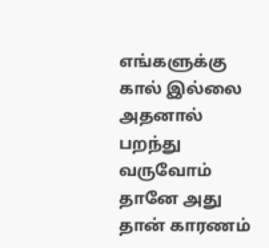எங்களுக்கு கால் இல்லை அதனால் பறந்து வருவோம் தானே அது தான் காரணம்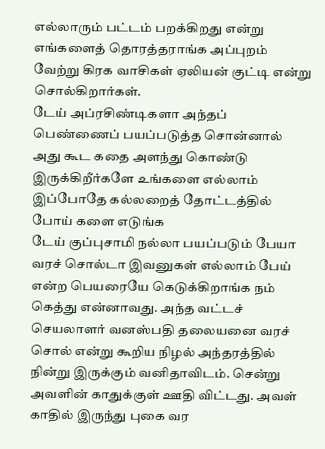எல்லாரும் பட்டம் பறக்கிறது என்று எங்களைத் தொரத்தராங்க அப்புறம் வேற்று கிரக வாசிகள் ஏலியன் குட்டி என்று சொல்கிறார்கள்.
டேய் அப்ரசிண்டிகளா அந்தப் பெண்ணைப் பயப்படுத்த சொன்னால் அது கூட கதை அளந்து கொண்டு இருக்கிறீர்களே உங்களை எல்லாம் இப்போதே கல்லறைத் தோட்டத்தில் போய் களை எடுங்க
டேய் குப்புசாமி நல்லா பயப்படும் பேயா வரச் சொல்டா இவனுகள் எல்லாம் பேய் என்ற பெயரையே கெடுக்கிறாங்க நம் கெத்து என்னாவது. அந்த வட்டச் செயலாளர் வனஸ்பதி தலையனை வரச் சொல் என்று கூறிய நிழல் அந்தரத்தில் நின்று இருக்கும் வனிதாவிடம். சென்று அவளின் காதுக்குள் ஊதி விட்டது. அவள் காதில் இருந்து புகை வர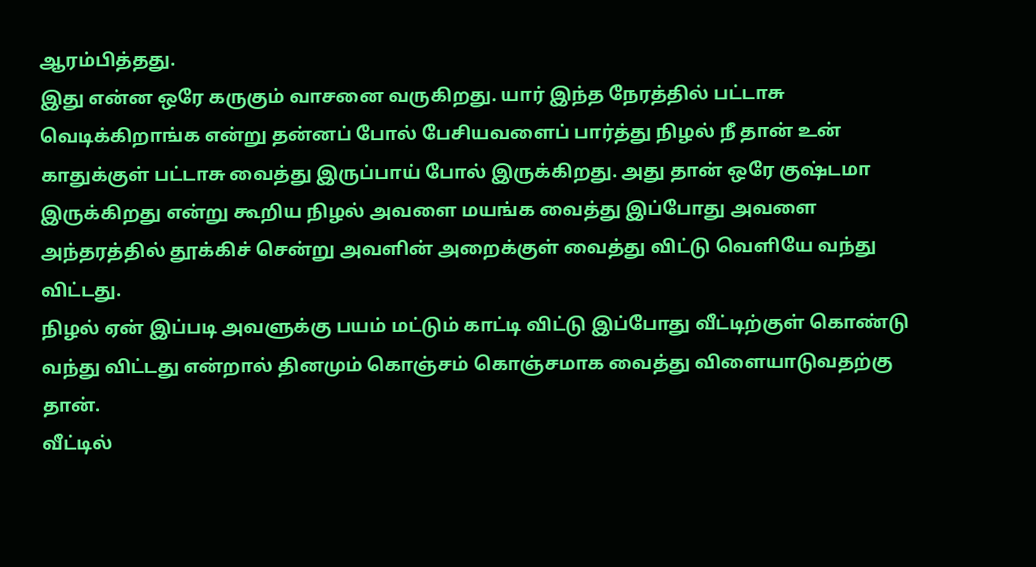ஆரம்பித்தது.
இது என்ன ஒரே கருகும் வாசனை வருகிறது. யார் இந்த நேரத்தில் பட்டாசு வெடிக்கிறாங்க என்று தன்னப் போல் பேசியவளைப் பார்த்து நிழல் நீ தான் உன் காதுக்குள் பட்டாசு வைத்து இருப்பாய் போல் இருக்கிறது. அது தான் ஒரே குஷ்டமா இருக்கிறது என்று கூறிய நிழல் அவளை மயங்க வைத்து இப்போது அவளை அந்தரத்தில் தூக்கிச் சென்று அவளின் அறைக்குள் வைத்து விட்டு வெளியே வந்து விட்டது.
நிழல் ஏன் இப்படி அவளுக்கு பயம் மட்டும் காட்டி விட்டு இப்போது வீட்டிற்குள் கொண்டு வந்து விட்டது என்றால் தினமும் கொஞ்சம் கொஞ்சமாக வைத்து விளையாடுவதற்கு தான்.
வீட்டில்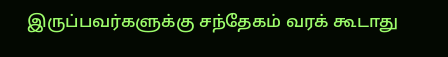இருப்பவர்களுக்கு சந்தேகம் வரக் கூடாது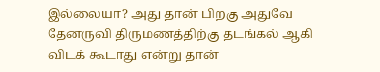இல்லையா? அது தான் பிறகு அதுவே தேனருவி திருமணத்திற்கு தடங்கல் ஆகி விடக் கூடாது என்று தான்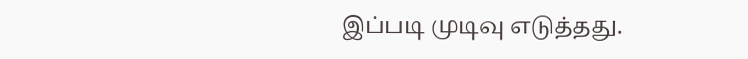இப்படி முடிவு எடுத்தது.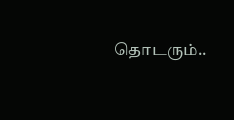தொடரும்..